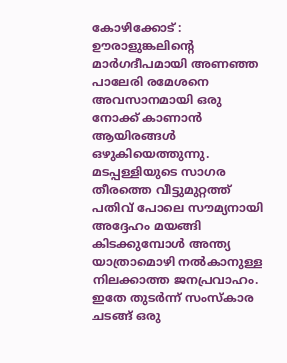കോഴിക്കോട് : ഊരാളുങ്കലിൻ്റെ മാർഗദീപമായി അണഞ്ഞ പാലേരി രമേശനെ അവസാനമായി ഒരു നോക്ക് കാണാൻ ആയിരങ്ങൾ ഒഴുകിയെത്തുന്നു. മടപ്പള്ളിയുടെ സാഗര തീരത്തെ വീട്ടുമുറ്റത്ത് പതിവ് പോലെ സൗമ്യനായി അദ്ദേഹം മയങ്ങി കിടക്കുമ്പോൾ അന്ത്യ യാത്രാമൊഴി നൽകാനുള്ള നിലക്കാത്ത ജനപ്രവാഹം.
ഇതേ തുടർന്ന് സംസ്കാര ചടങ്ങ് ഒരു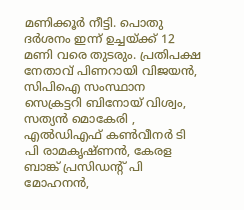മണിക്കൂർ നീട്ടി. പൊതു ദർശനം ഇന്ന് ഉച്ചയ്ക്ക് 12 മണി വരെ തുടരും. പ്രതിപക്ഷ നേതാവ് പിണറായി വിജയൻ, സിപിഐ സംസ്ഥാന സെക്രട്ടറി ബിനോയ് വിശ്വം, സത്യൻ മൊകേരി , എൽഡിഎഫ് കൺവീനർ ടി പി രാമകൃഷ്ണൻ, കേരള ബാങ്ക് പ്രസിഡൻ്റ് പി മോഹനൻ,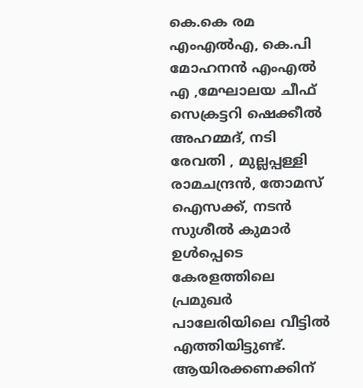കെ.കെ രമ എംഎൽഎ, കെ.പി മോഹനൻ എംഎൽ എ ,മേഘാലയ ചീഫ് സെക്രട്ടറി ഷെക്കീൽ അഹമ്മദ്, നടി രേവതി , മുല്ലപ്പള്ളി രാമചന്ദ്രൻ, തോമസ് ഐസക്ക്, നടൻ സുശീൽ കുമാർ ഉൾപ്പെടെ കേരളത്തിലെ പ്രമുഖർ പാലേരിയിലെ വീട്ടിൽ എത്തിയിട്ടുണ്ട്.
ആയിരക്കണക്കിന്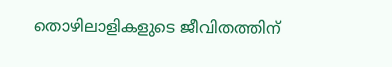തൊഴിലാളികളുടെ ജീവിതത്തിന്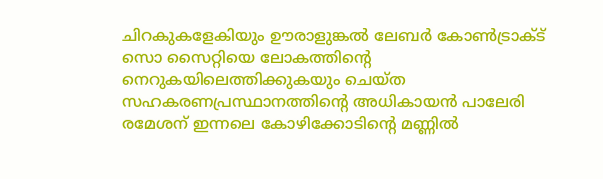ചിറകുകളേകിയും ഊരാളുങ്കൽ ലേബർ കോൺട്രാക്ട് സൊ സൈറ്റിയെ ലോകത്തിന്റെ നെറുകയിലെത്തിക്കുകയും ചെയ്ത സഹകരണപ്രസ്ഥാനത്തിന്റെ അധികായൻ പാലേരി രമേശന് ഇന്നലെ കോഴിക്കോടിന്റെ മണ്ണിൽ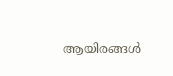ആയിരങ്ങൾ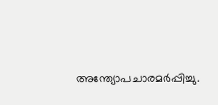അന്ത്യോപചാരമർപ്പിച്ചു.